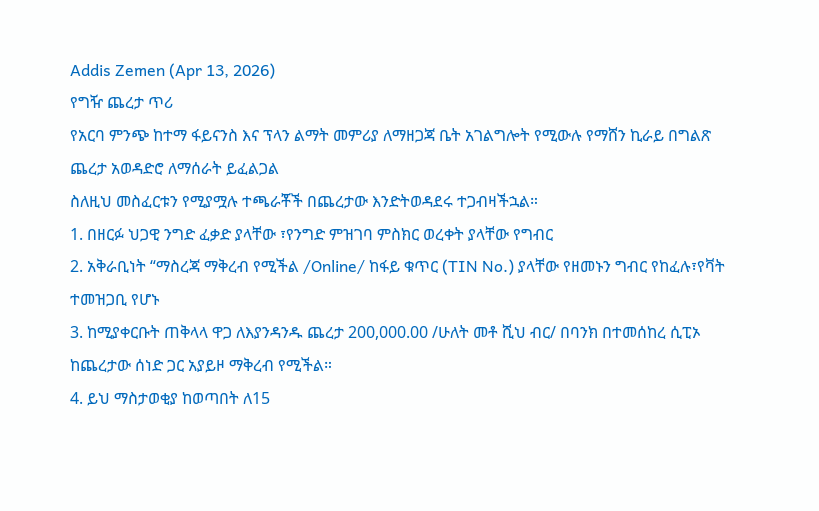Addis Zemen (Apr 13, 2026)
የግዥ ጨረታ ጥሪ
የአርባ ምንጭ ከተማ ፋይናንስ እና ፕላን ልማት መምሪያ ለማዘጋጃ ቤት አገልግሎት የሚውሉ የማሸን ኪራይ በግልጽ ጨረታ አወዳድሮ ለማሰራት ይፈልጋል
ስለዚህ መስፈርቱን የሚያሟሉ ተጫራቾች በጨረታው እንድትወዳደሩ ተጋብዛችኋል።
1. በዘርፉ ህጋዊ ንግድ ፈቃድ ያላቸው ፣የንግድ ምዝገባ ምስክር ወረቀት ያላቸው የግብር
2. አቅራቢነት “ማስረጃ ማቅረብ የሚችል /Online/ ከፋይ ቁጥር (TIN No.) ያላቸው የዘመኑን ግብር የከፈሉ፣የቫት ተመዝጋቢ የሆኑ
3. ከሚያቀርቡት ጠቅላላ ዋጋ ለእያንዳንዱ ጨረታ 200,000.00 /ሁለት መቶ ሺህ ብር/ በባንክ በተመሰከረ ሲፒኦ ከጨረታው ሰነድ ጋር አያይዞ ማቅረብ የሚችል።
4. ይህ ማስታወቂያ ከወጣበት ለ15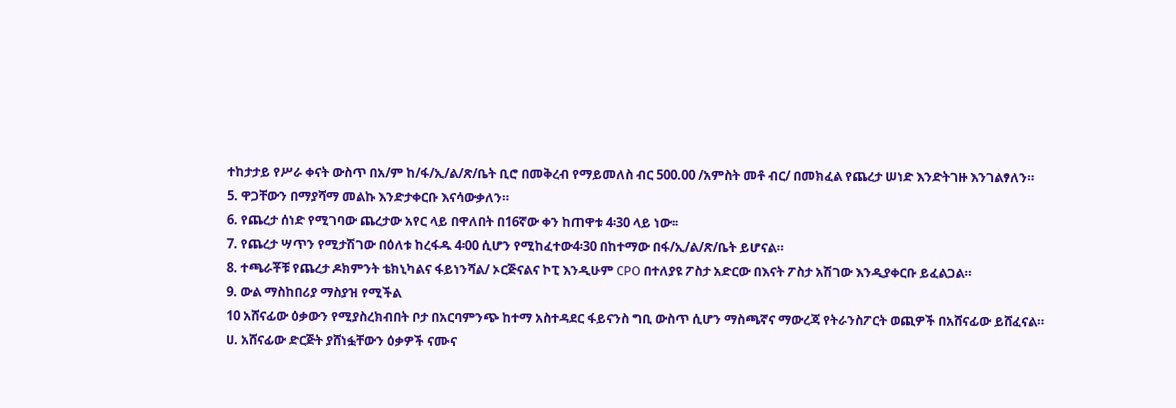ተከታታይ የሥራ ቀናት ውስጥ በአ/ም ከ/ፋ/ኢ/ል/ጽ/ቤት ቢሮ በመቅረብ የማይመለስ ብር 500.00 /አምስት መቶ ብር/ በመክፈል የጨረታ ሠነድ እንድትገዙ እንገልፃለን።
5. ዋጋቸውን በማያሻማ መልኩ እንድታቀርቡ እናሳውቃለን።
6. የጨረታ ሰነድ የሚገባው ጨረታው አየር ላይ በዋለበት በ16ኛው ቀን ከጠዋቱ 4፡30 ላይ ነው፡፡
7. የጨረታ ሣጥን የሚታሽገው በዕለቱ ከረፋዱ 4፡00 ሲሆን የሚከፈተው4፡30 በከተማው በፋ/ኢ/ል/ጽ/ቤት ይሆናል።
8. ተጫራቾቹ የጨረታ ዶክምንት ቴክኒካልና ፋይነንሻል/ ኦርጅናልና ኮፒ እንዲሁም CPO በተለያዩ ፖስታ አድርው በእናት ፖስታ አሽገው እንዲያቀርቡ ይፈልጋል።
9. ውል ማስከበሪያ ማስያዝ የሚችል
10 አሸናፊው ዕቃውን የሚያስረክብበት ቦታ በአርባምንጭ ከተማ አስተዳደር ፋይናንስ ግቢ ውስጥ ሲሆን ማስጫኛና ማውረጃ የትራንስፖርት ወጪዎች በአሸናፊው ይሸፈናል።
ሀ. አሸናፊው ድርጅት ያሸነፏቸውን ዕቃዎች ናሙና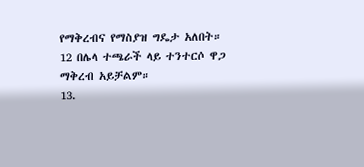የማቅረብና የማስያዝ ግዴታ አለበት።
12 በሌላ ተጫራች ላይ ተንተርሶ ዋጋ ማቅረብ አይቻልም።
13.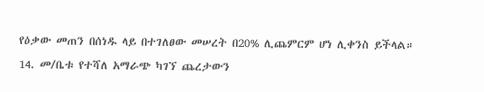የዕቃው መጠን በሰነዱ ላይ በተገለፀው መሠረት በ20% ሊጨምርም ሆነ ሊቀንስ ይችላል።
14. መ/ቤቱ የተሻለ አማራጭ ካገኘ ጨረታውን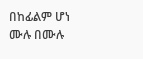በከፊልም ሆነ ሙሉ በሙሉ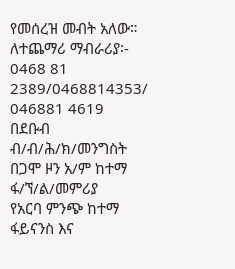የመሰረዝ መብት አለው።
ለተጨማሪ ማብራሪያ፡- 0468 81 2389/0468814353/ 046881 4619
በደቡብ ብ/ብ/ሕ/ክ/መንግስት በጋሞ ዞን አ/ም ከተማ ፋ/ኘ/ል/መምሪያ
የአርባ ምንጭ ከተማ ፋይናንስ እና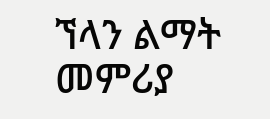ኘላን ልማት መምሪያ